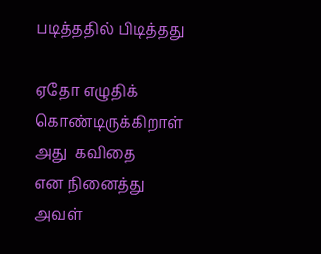படித்ததில் பிடித்தது

ஏதோ எழுதிக்
கொண்டிருக்கிறாள்
அது  கவிதை
என நினைத்து
அவள்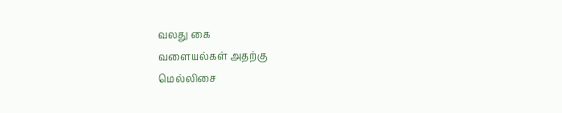வலது கை
வளையல்கள் அதற்கு
மெல்லிசை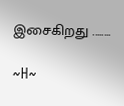இசைகிறது ........

~H~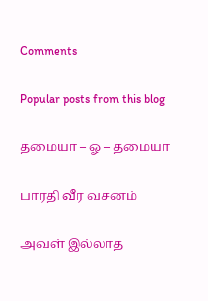Comments

Popular posts from this blog

தமையா – ஓ – தமையா

பாரதி வீர வசனம்

அவள் இல்லாத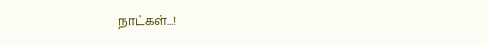நாட்கள்...!